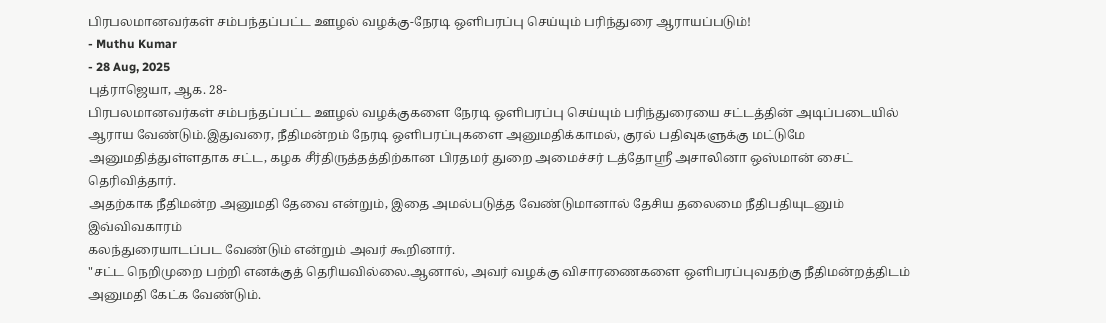பிரபலமானவர்கள் சம்பந்தப்பட்ட ஊழல் வழக்கு-நேரடி ஒளிபரப்பு செய்யும் பரிந்துரை ஆராயப்படும்!
- Muthu Kumar
- 28 Aug, 2025
புத்ராஜெயா, ஆக. 28-
பிரபலமானவர்கள் சம்பந்தப்பட்ட ஊழல் வழக்குகளை நேரடி ஒளிபரப்பு செய்யும் பரிந்துரையை சட்டத்தின் அடிப்படையில் ஆராய வேண்டும்.இதுவரை, நீதிமன்றம் நேரடி ஒளிபரப்புகளை அனுமதிக்காமல், குரல் பதிவுகளுக்கு மட்டுமே அனுமதித்துள்ளதாக சட்ட, கழக சீர்திருத்தத்திற்கான பிரதமர் துறை அமைச்சர் டத்தோஸ்ரீ அசாலினா ஒஸ்மான் சைட் தெரிவித்தார்.
அதற்காக நீதிமன்ற அனுமதி தேவை என்றும், இதை அமல்படுத்த வேண்டுமானால் தேசிய தலைமை நீதிபதியுடனும் இவ்விவகாரம்
கலந்துரையாடப்பட வேண்டும் என்றும் அவர் கூறினார்.
"சட்ட நெறிமுறை பற்றி எனக்குத் தெரியவில்லை.ஆனால், அவர் வழக்கு விசாரணைகளை ஒளிபரப்புவதற்கு நீதிமன்றத்திடம் அனுமதி கேட்க வேண்டும்.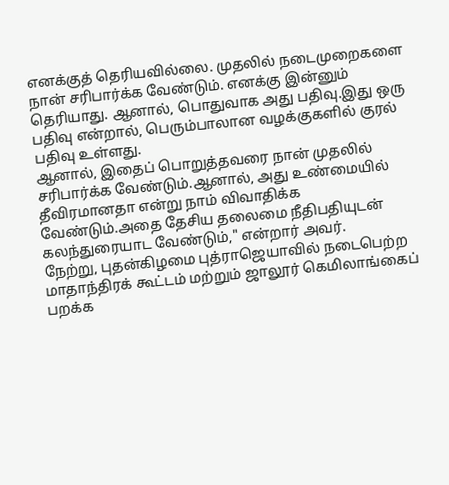எனக்குத் தெரியவில்லை. முதலில் நடைமுறைகளை நான் சரிபார்க்க வேண்டும். எனக்கு இன்னும் தெரியாது. ஆனால், பொதுவாக அது பதிவு.இது ஒரு பதிவு என்றால், பெரும்பாலான வழக்குகளில் குரல் பதிவு உள்ளது.
ஆனால், இதைப் பொறுத்தவரை நான் முதலில் சரிபார்க்க வேண்டும்.ஆனால், அது உண்மையில் தீவிரமானதா என்று நாம் விவாதிக்க வேண்டும்.அதை தேசிய தலைமை நீதிபதியுடன் கலந்துரையாட வேண்டும்," என்றார் அவர்.
நேற்று, புதன்கிழமை புத்ராஜெயாவில் நடைபெற்ற மாதாந்திரக் கூட்டம் மற்றும் ஜாலூர் கெமிலாங்கைப் பறக்க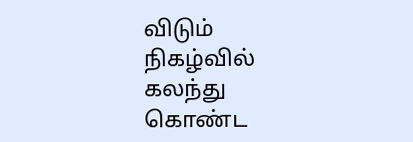விடும் நிகழ்வில் கலந்து கொண்ட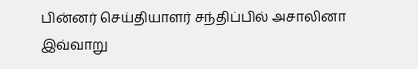பின்னர் செய்தியாளர் சந்திப்பில் அசாலினா இவ்வாறு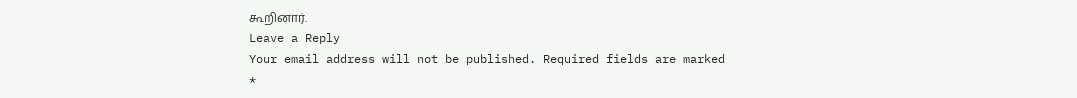கூறினார்.
Leave a Reply
Your email address will not be published. Required fields are marked *